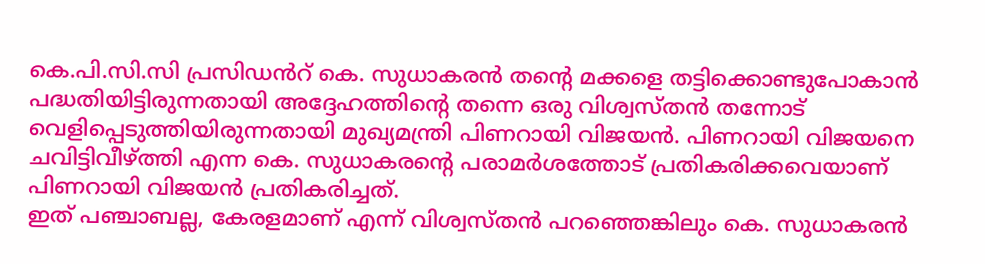കെ.പി.സി.സി പ്രസിഡൻറ് കെ. സുധാകരൻ തന്റെ മക്കളെ തട്ടിക്കൊണ്ടുപോകാൻ പദ്ധതിയിട്ടിരുന്നതായി അദ്ദേഹത്തിന്റെ തന്നെ ഒരു വിശ്വസ്തൻ തന്നോട് വെളിപ്പെടുത്തിയിരുന്നതായി മുഖ്യമന്ത്രി പിണറായി വിജയൻ. പിണറായി വിജയനെ ചവിട്ടിവീഴ്ത്തി എന്ന കെ. സുധാകരന്റെ പരാമർശത്തോട് പ്രതികരിക്കവെയാണ് പിണറായി വിജയൻ പ്രതികരിച്ചത്.
ഇത് പഞ്ചാബല്ല, കേരളമാണ് എന്ന് വിശ്വസ്തൻ പറഞ്ഞെങ്കിലും കെ. സുധാകരൻ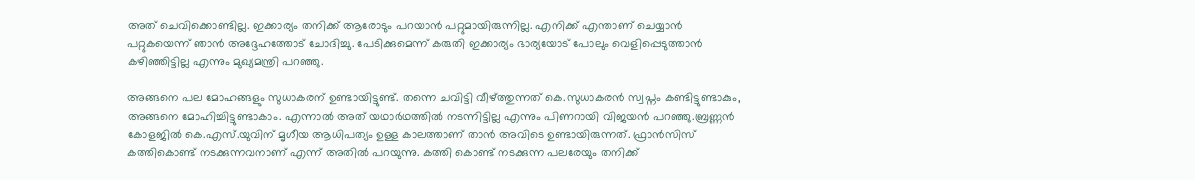അത് ചെവിക്കൊണ്ടില്ല. ഇക്കാര്യം തനിക്ക് ആരോടും പറയാൻ പറ്റുമായിരുന്നില്ല. എനിക്ക് എന്താണ് ചെയ്യാൻ പറ്റുകയെന്ന് ഞാൻ അദ്ദേഹത്തോട് ചോദിച്ചു. പേടിക്കുമെന്ന് കരുതി ഇക്കാര്യം ഭാര്യയോട് പോലും വെളിപ്പെടുത്താൻ കഴിഞ്ഞിട്ടില്ല എന്നും മുഖ്യമന്ത്രി പറഞ്ഞു.

അങ്ങനെ പല മോഹങ്ങളും സുധാകരന് ഉണ്ടായിട്ടുണ്ട്. തന്നെ ചവിട്ടി വീഴ്ത്തുന്നത് കെ.സുധാകരൻ സ്വപ്നം കണ്ടിട്ടുണ്ടാകും, അങ്ങനെ മോഹിച്ചിട്ടുണ്ടാകാം. എന്നാൽ അത് യഥാർഥത്തിൽ നടന്നിട്ടില്ല എന്നും പിണറായി വിജയൻ പറഞ്ഞു.ബ്രണ്ണൻ കോളജിൽ കെ.എസ്.യുവിന് മൃഗീയ ആധിപത്യം ഉള്ള കാലത്താണ് താൻ അവിടെ ഉണ്ടായിരുന്നത്. ഫ്രാൻസിസ് കത്തികൊണ്ട് നടക്കുന്നവനാണ് എന്ന് അതിൽ പറയുന്നു. കത്തി കൊണ്ട് നടക്കുന്ന പലരേയും തനിക്ക്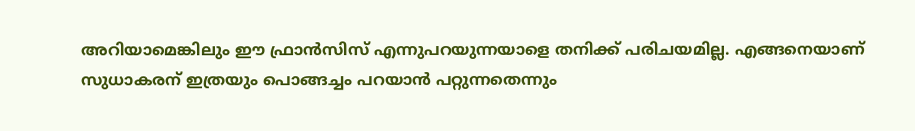അറിയാമെങ്കിലും ഈ ഫ്രാൻസിസ് എന്നുപറയുന്നയാളെ തനിക്ക് പരിചയമില്ല. എങ്ങനെയാണ് സുധാകരന് ഇത്രയും പൊങ്ങച്ചം പറയാൻ പറ്റുന്നതെന്നും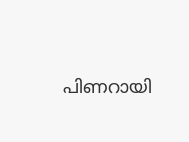പിണറായി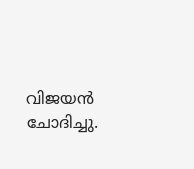വിജയൻ ചോദിച്ചു.